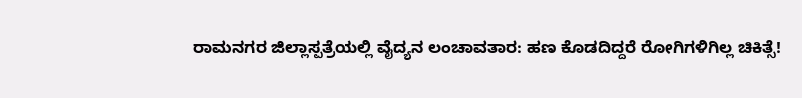ರಾಮನಗರ ಜಿಲ್ಲಾಸ್ಪತ್ರೆಯಲ್ಲಿ ವೈದ್ಯನ ಲಂಚಾವತಾರ: ಹಣ ಕೊಡದಿದ್ದರೆ ರೋಗಿಗಳಿಗಿಲ್ಲ ಚಿಕಿತ್ಸೆ!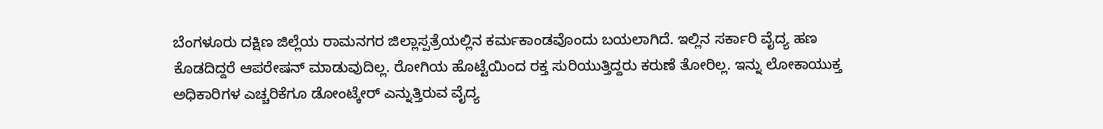ಬೆಂಗಳೂರು ದಕ್ಷಿಣ ಜಿಲ್ಲೆಯ ರಾಮನಗರ ಜಿಲ್ಲಾಸ್ಪತ್ರೆಯಲ್ಲಿನ ಕರ್ಮಕಾಂಡವೊಂದು ಬಯಲಾಗಿದೆ. ಇಲ್ಲಿನ ಸರ್ಕಾರಿ ವೈದ್ಯ ಹಣ ಕೊಡದಿದ್ದರೆ ಆಪರೇಷನ್ ಮಾಡುವುದಿಲ್ಲ. ರೋಗಿಯ ಹೊಟ್ಟೆಯಿಂದ ರಕ್ತ ಸುರಿಯುತ್ತಿದ್ದರು ಕರುಣೆ ತೋರಿಲ್ಲ. ಇನ್ನು ಲೋಕಾಯುಕ್ತ ಅಧಿಕಾರಿಗಳ ಎಚ್ಚರಿಕೆಗೂ ಡೋಂಟ್ಕೇರ್ ಎನ್ನುತ್ತಿರುವ ವೈದ್ಯ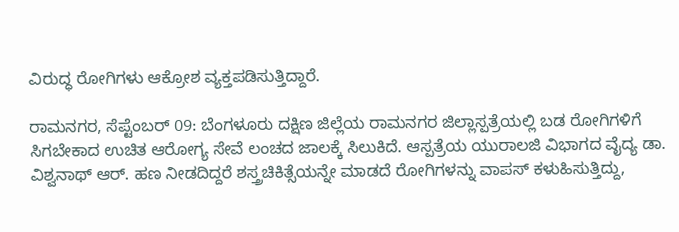ವಿರುದ್ಧ ರೋಗಿಗಳು ಆಕ್ರೋಶ ವ್ಯಕ್ತಪಡಿಸುತ್ತಿದ್ದಾರೆ.

ರಾಮನಗರ, ಸೆಪ್ಟೆಂಬರ್ 09: ಬೆಂಗಳೂರು ದಕ್ಷಿಣ ಜಿಲ್ಲೆಯ ರಾಮನಗರ ಜಿಲ್ಲಾಸ್ಪತ್ರೆಯಲ್ಲಿ ಬಡ ರೋಗಿಗಳಿಗೆ ಸಿಗಬೇಕಾದ ಉಚಿತ ಆರೋಗ್ಯ ಸೇವೆ ಲಂಚದ ಜಾಲಕ್ಕೆ ಸಿಲುಕಿದೆ. ಆಸ್ಪತ್ರೆಯ ಯುರಾಲಜಿ ವಿಭಾಗದ ವೈದ್ಯ ಡಾ. ವಿಶ್ವನಾಥ್ ಆರ್. ಹಣ ನೀಡದಿದ್ದರೆ ಶಸ್ತ್ರಚಿಕಿತ್ಸೆಯನ್ನೇ ಮಾಡದೆ ರೋಗಿಗಳನ್ನು ವಾಪಸ್ ಕಳುಹಿಸುತ್ತಿದ್ದು,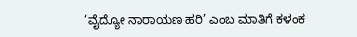‘ವೈದ್ಯೋ ನಾರಾಯಣ ಹರಿ’ ಎಂಬ ಮಾತಿಗೆ ಕಳಂಕ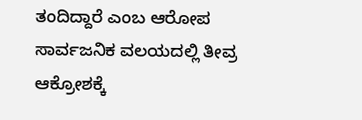ತಂದಿದ್ದಾರೆ ಎಂಬ ಆರೋಪ ಸಾರ್ವಜನಿಕ ವಲಯದಲ್ಲಿ ತೀವ್ರ ಆಕ್ರೋಶಕ್ಕೆ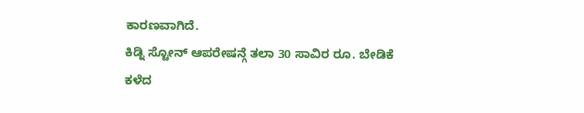ಕಾರಣವಾಗಿದೆ.
ಕಿಡ್ನಿ ಸ್ಟೋನ್ ಆಪರೇಷನ್ಗೆ ತಲಾ 30 ಸಾವಿರ ರೂ. ಬೇಡಿಕೆ
ಕಳೆದ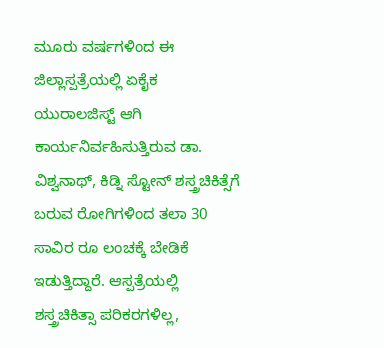ಮೂರು ವರ್ಷಗಳಿಂದ ಈ ಜಿಲ್ಲಾಸ್ಪತ್ರೆಯಲ್ಲಿ ಏಕೈಕ ಯುರಾಲಜಿಸ್ಟ್ ಆಗಿ ಕಾರ್ಯನಿರ್ವಹಿಸುತ್ತಿರುವ ಡಾ. ವಿಶ್ವನಾಥ್, ಕಿಡ್ನಿ ಸ್ಟೋನ್ ಶಸ್ತ್ರಚಿಕಿತ್ಸೆಗೆ ಬರುವ ರೋಗಿಗಳಿಂದ ತಲಾ 30 ಸಾವಿರ ರೂ ಲಂಚಕ್ಕೆ ಬೇಡಿಕೆ ಇಡುತ್ತಿದ್ದಾರೆ. ಆಸ್ಪತ್ರೆಯಲ್ಲಿ ಶಸ್ತ್ರಚಿಕಿತ್ಸಾ ಪರಿಕರಗಳಿಲ್ಲ,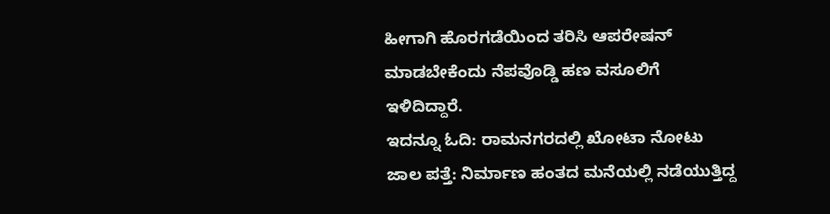ಹೀಗಾಗಿ ಹೊರಗಡೆಯಿಂದ ತರಿಸಿ ಆಪರೇಷನ್ ಮಾಡಬೇಕೆಂದು ನೆಪವೊಡ್ಡಿ ಹಣ ವಸೂಲಿಗೆ ಇಳಿದಿದ್ದಾರೆ.
ಇದನ್ನೂ ಓದಿ: ರಾಮನಗರದಲ್ಲಿ ಖೋಟಾ ನೋಟು ಜಾಲ ಪತ್ತೆ: ನಿರ್ಮಾಣ ಹಂತದ ಮನೆಯಲ್ಲಿ ನಡೆಯುತ್ತಿದ್ದ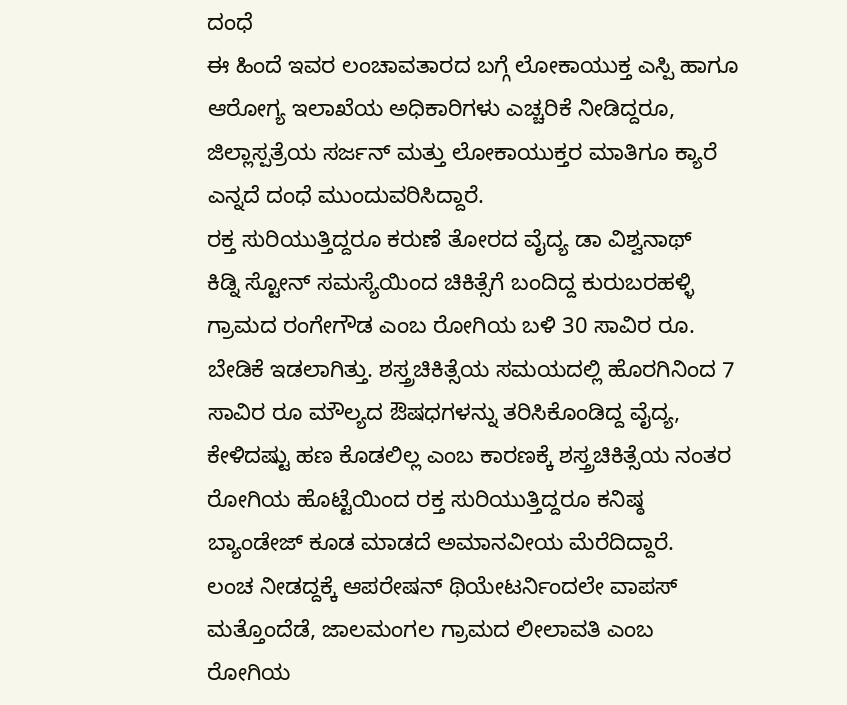ದಂಧೆ
ಈ ಹಿಂದೆ ಇವರ ಲಂಚಾವತಾರದ ಬಗ್ಗೆ ಲೋಕಾಯುಕ್ತ ಎಸ್ಪಿ ಹಾಗೂ ಆರೋಗ್ಯ ಇಲಾಖೆಯ ಅಧಿಕಾರಿಗಳು ಎಚ್ಚರಿಕೆ ನೀಡಿದ್ದರೂ, ಜಿಲ್ಲಾಸ್ಪತ್ರೆಯ ಸರ್ಜನ್ ಮತ್ತು ಲೋಕಾಯುಕ್ತರ ಮಾತಿಗೂ ಕ್ಯಾರೆ ಎನ್ನದೆ ದಂಧೆ ಮುಂದುವರಿಸಿದ್ದಾರೆ.
ರಕ್ತ ಸುರಿಯುತ್ತಿದ್ದರೂ ಕರುಣೆ ತೋರದ ವೈದ್ಯ ಡಾ ವಿಶ್ವನಾಥ್
ಕಿಡ್ನಿ ಸ್ಟೋನ್ ಸಮಸ್ಯೆಯಿಂದ ಚಿಕಿತ್ಸೆಗೆ ಬಂದಿದ್ದ ಕುರುಬರಹಳ್ಳಿ ಗ್ರಾಮದ ರಂಗೇಗೌಡ ಎಂಬ ರೋಗಿಯ ಬಳಿ 30 ಸಾವಿರ ರೂ. ಬೇಡಿಕೆ ಇಡಲಾಗಿತ್ತು. ಶಸ್ತ್ರಚಿಕಿತ್ಸೆಯ ಸಮಯದಲ್ಲಿ ಹೊರಗಿನಿಂದ 7 ಸಾವಿರ ರೂ ಮೌಲ್ಯದ ಔಷಧಗಳನ್ನು ತರಿಸಿಕೊಂಡಿದ್ದ ವೈದ್ಯ, ಕೇಳಿದಷ್ಟು ಹಣ ಕೊಡಲಿಲ್ಲ ಎಂಬ ಕಾರಣಕ್ಕೆ ಶಸ್ತ್ರಚಿಕಿತ್ಸೆಯ ನಂತರ ರೋಗಿಯ ಹೊಟ್ಟೆಯಿಂದ ರಕ್ತ ಸುರಿಯುತ್ತಿದ್ದರೂ ಕನಿಷ್ಠ ಬ್ಯಾಂಡೇಜ್ ಕೂಡ ಮಾಡದೆ ಅಮಾನವೀಯ ಮೆರೆದಿದ್ದಾರೆ.
ಲಂಚ ನೀಡದ್ದಕ್ಕೆ ಆಪರೇಷನ್ ಥಿಯೇಟರ್ನಿಂದಲೇ ವಾಪಸ್
ಮತ್ತೊಂದೆಡೆ, ಜಾಲಮಂಗಲ ಗ್ರಾಮದ ಲೀಲಾವತಿ ಎಂಬ ರೋಗಿಯ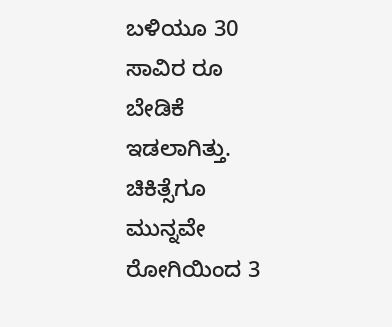ಬಳಿಯೂ 30 ಸಾವಿರ ರೂ ಬೇಡಿಕೆ ಇಡಲಾಗಿತ್ತು. ಚಿಕಿತ್ಸೆಗೂ ಮುನ್ನವೇ ರೋಗಿಯಿಂದ 3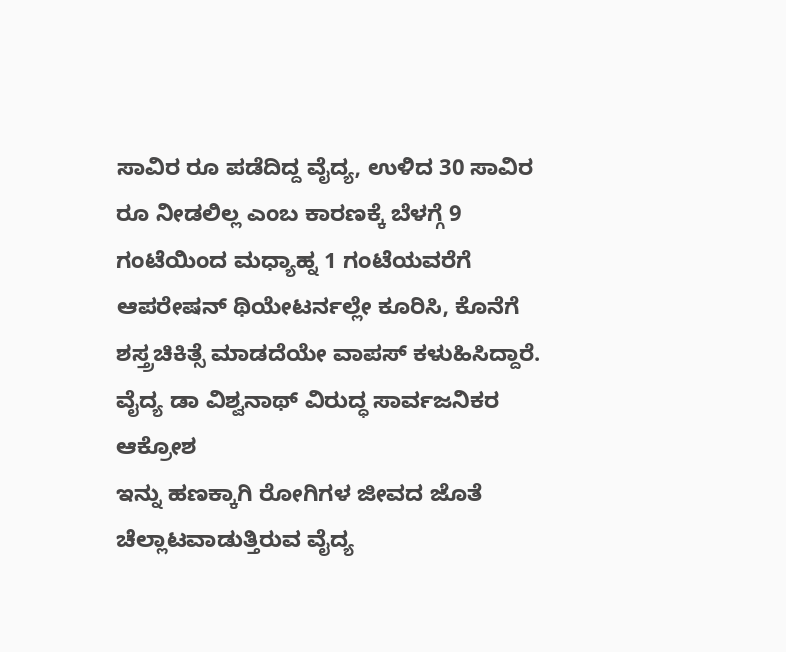ಸಾವಿರ ರೂ ಪಡೆದಿದ್ದ ವೈದ್ಯ, ಉಳಿದ 30 ಸಾವಿರ ರೂ ನೀಡಲಿಲ್ಲ ಎಂಬ ಕಾರಣಕ್ಕೆ ಬೆಳಗ್ಗೆ 9 ಗಂಟೆಯಿಂದ ಮಧ್ಯಾಹ್ನ 1 ಗಂಟೆಯವರೆಗೆ ಆಪರೇಷನ್ ಥಿಯೇಟರ್ನಲ್ಲೇ ಕೂರಿಸಿ, ಕೊನೆಗೆ ಶಸ್ತ್ರಚಿಕಿತ್ಸೆ ಮಾಡದೆಯೇ ವಾಪಸ್ ಕಳುಹಿಸಿದ್ದಾರೆ.
ವೈದ್ಯ ಡಾ ವಿಶ್ವನಾಥ್ ವಿರುದ್ಧ ಸಾರ್ವಜನಿಕರ ಆಕ್ರೋಶ
ಇನ್ನು ಹಣಕ್ಕಾಗಿ ರೋಗಿಗಳ ಜೀವದ ಜೊತೆ ಚೆಲ್ಲಾಟವಾಡುತ್ತಿರುವ ವೈದ್ಯ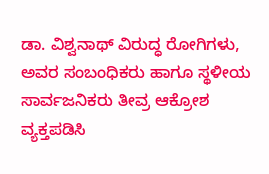ಡಾ. ವಿಶ್ವನಾಥ್ ವಿರುದ್ಧ ರೋಗಿಗಳು, ಅವರ ಸಂಬಂಧಿಕರು ಹಾಗೂ ಸ್ಥಳೀಯ ಸಾರ್ವಜನಿಕರು ತೀವ್ರ ಆಕ್ರೋಶ ವ್ಯಕ್ತಪಡಿಸಿ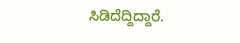ಸಿಡಿದೆದ್ದಿದ್ದಾರೆ.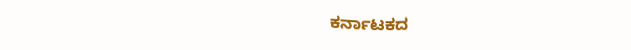ಕರ್ನಾಟಕದ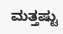ಮತ್ತಷ್ಟು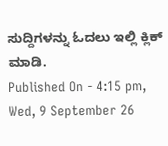ಸುದ್ದಿಗಳನ್ನು ಓದಲು ಇಲ್ಲಿ ಕ್ಲಿಕ್ ಮಾಡಿ.
Published On - 4:15 pm, Wed, 9 September 26